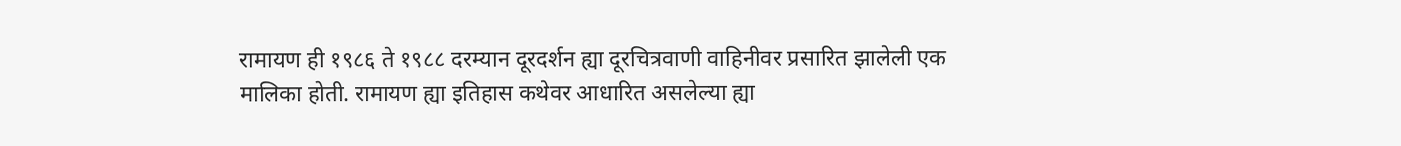रामायण ही १९८६ ते १९८८ दरम्यान दूरदर्शन ह्या दूरचित्रवाणी वाहिनीवर प्रसारित झालेली एक मालिका होती. रामायण ह्या इतिहास कथेवर आधारित असलेल्या ह्या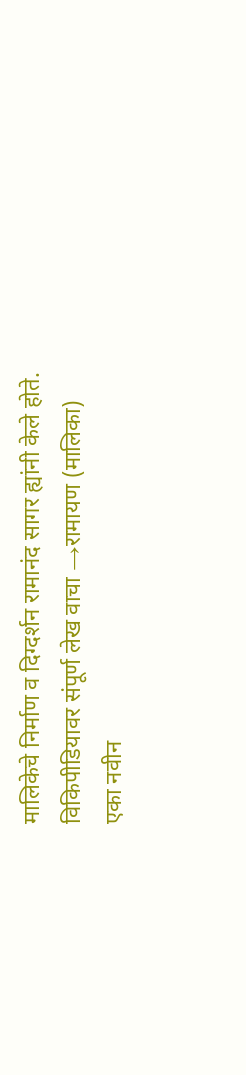मालिकेचे निर्माण व दिग्दर्शन रामानंद सागर ह्यांनी केले होते.
विकिपीडियावर संपूर्ण लेख वाचा →रामायण (मालिका)
एका नवीन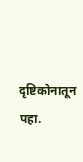दृष्टिकोनातून पहा.